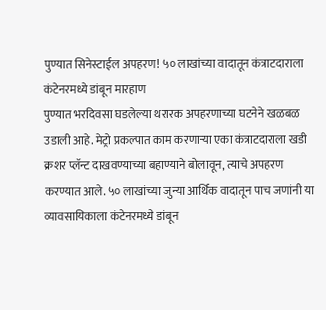पुण्यात सिनेस्टाईल अपहरण! ५० लाखांच्या वादातून कंत्राटदाराला कंटेनरमध्ये डांबून मारहाण
पुण्यात भरदिवसा घडलेल्या थरारक अपहरणाच्या घटनेने खळबळ उडाली आहे. मेट्रो प्रकल्पात काम करणाऱ्या एका कंत्राटदाराला खडी क्रशर प्लॅन्ट दाखवण्याच्या बहाण्याने बोलावून, त्याचे अपहरण करण्यात आले. ५० लाखांच्या जुन्या आर्थिक वादातून पाच जणांनी या व्यावसायिकाला कंटेनरमध्ये डांबून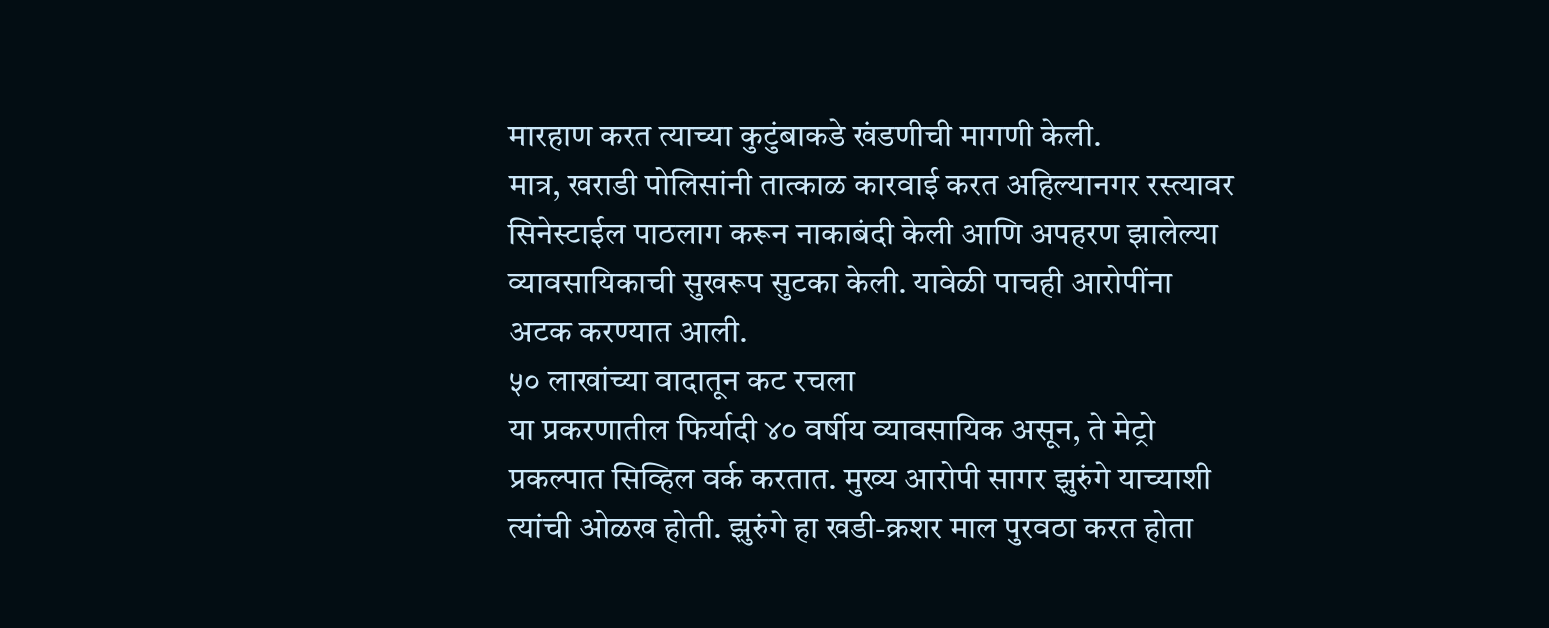मारहाण करत त्याच्या कुटुंबाकडे खंडणीची मागणी केली.
मात्र, खराडी पोलिसांनी तात्काळ कारवाई करत अहिल्यानगर रस्त्यावर सिनेस्टाईल पाठलाग करून नाकाबंदी केली आणि अपहरण झालेल्या व्यावसायिकाची सुखरूप सुटका केली. यावेळी पाचही आरोपींना अटक करण्यात आली.
५० लाखांच्या वादातून कट रचला
या प्रकरणातील फिर्यादी ४० वर्षीय व्यावसायिक असून, ते मेट्रो प्रकल्पात सिव्हिल वर्क करतात. मुख्य आरोपी सागर झुरुंगे याच्याशी त्यांची ओळख होती. झुरुंगे हा खडी-क्रशर माल पुरवठा करत होता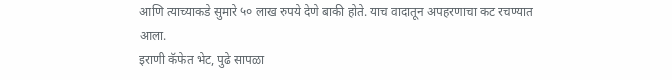आणि त्याच्याकडे सुमारे ५० लाख रुपये देणे बाकी होते. याच वादातून अपहरणाचा कट रचण्यात आला.
इराणी कॅफेत भेट, पुढे सापळा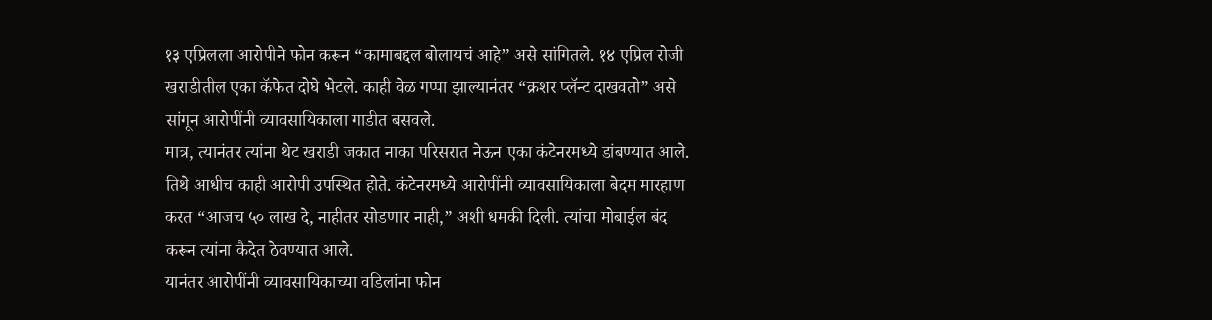१३ एप्रिलला आरोपीने फोन करून “कामाबद्दल बोलायचं आहे” असे सांगितले. १४ एप्रिल रोजी खराडीतील एका कॅफेत दोघे भेटले. काही वेळ गप्पा झाल्यानंतर “क्रशर प्लॅन्ट दाखवतो” असे सांगून आरोपींनी व्यावसायिकाला गाडीत बसवले.
मात्र, त्यानंतर त्यांना थेट खराडी जकात नाका परिसरात नेऊन एका कंटेनरमध्ये डांबण्यात आले. तिथे आधीच काही आरोपी उपस्थित होते. कंटेनरमध्ये आरोपींनी व्यावसायिकाला बेदम मारहाण करत “आजच ५० लाख दे, नाहीतर सोडणार नाही,” अशी धमकी दिली. त्यांचा मोबाईल बंद करून त्यांना कैदेत ठेवण्यात आले.
यानंतर आरोपींनी व्यावसायिकाच्या वडिलांना फोन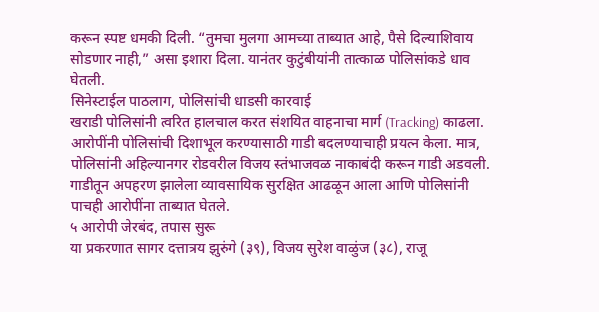करून स्पष्ट धमकी दिली. “तुमचा मुलगा आमच्या ताब्यात आहे, पैसे दिल्याशिवाय सोडणार नाही,” असा इशारा दिला. यानंतर कुटुंबीयांनी तात्काळ पोलिसांकडे धाव घेतली.
सिनेस्टाईल पाठलाग, पोलिसांची धाडसी कारवाई
खराडी पोलिसांनी त्वरित हालचाल करत संशयित वाहनाचा मार्ग (Tracking) काढला. आरोपींनी पोलिसांची दिशाभूल करण्यासाठी गाडी बदलण्याचाही प्रयत्न केला. मात्र, पोलिसांनी अहिल्यानगर रोडवरील विजय स्तंभाजवळ नाकाबंदी करून गाडी अडवली. गाडीतून अपहरण झालेला व्यावसायिक सुरक्षित आढळून आला आणि पोलिसांनी पाचही आरोपींना ताब्यात घेतले.
५ आरोपी जेरबंद, तपास सुरू
या प्रकरणात सागर दत्तात्रय झुरुंगे (३९), विजय सुरेश वाळुंज (३८), राजू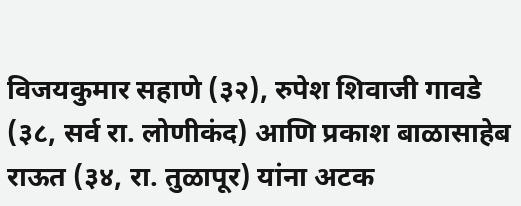विजयकुमार सहाणे (३२), रुपेश शिवाजी गावडे (३८, सर्व रा. लोणीकंद) आणि प्रकाश बाळासाहेब राऊत (३४, रा. तुळापूर) यांना अटक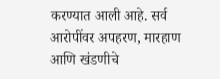करण्यात आली आहे. सर्व आरोपींवर अपहरण, मारहाण आणि खंडणीचे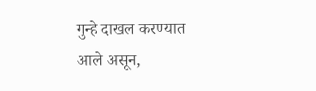गुन्हे दाखल करण्यात आले असून,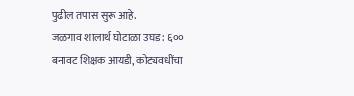पुढील तपास सुरू आहे.
जळगाव शालार्थ घोटाळा उघड: ६०० बनावट शिक्षक आयडी, कोट्यवधींचा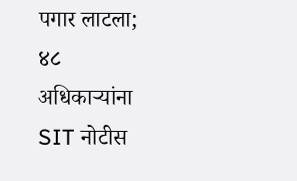पगार लाटला; ४८ अधिकाऱ्यांना SIT नोटीस